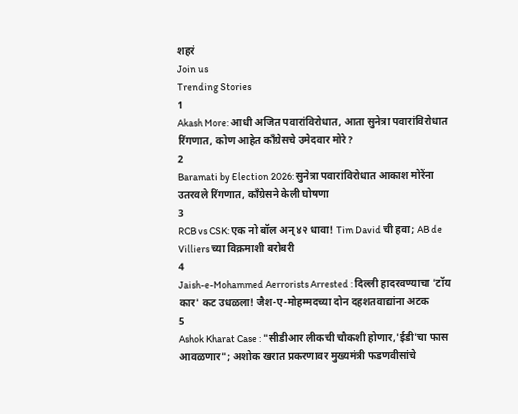शहरं
Join us
Trending Stories
1
Akash More: आधी अजित पवारांविरोधात, आता सुनेत्रा पवारांविरोधात रिंगणात, कोण आहेत काँग्रेसचे उमेदवार मोरे?
2
Baramati by Election 2026: सुनेत्रा पवारांविरोधात आकाश मोरेंना उतरवले रिंगणात, काँग्रेसने केली घोषणा
3
RCB vs CSK: एक नो बॉल अन् ४२ धावा! Tim David ची हवा; AB de Villiers च्या विक्रमाशी बरोबरी
4
Jaish-e-Mohammed Aerrorists Arrested : दिल्ली हादरवण्याचा 'टॉय कार' कट उधळला! जैश-ए-मोहम्मदच्या दोन दहशतवाद्यांना अटक
5
Ashok Kharat Case : "सीडीआर लीकची चौकशी होणार,'ईडी'चा फास आवळणार"; अशोक खरात प्रकरणावर मुख्यमंत्री फडणवीसांचे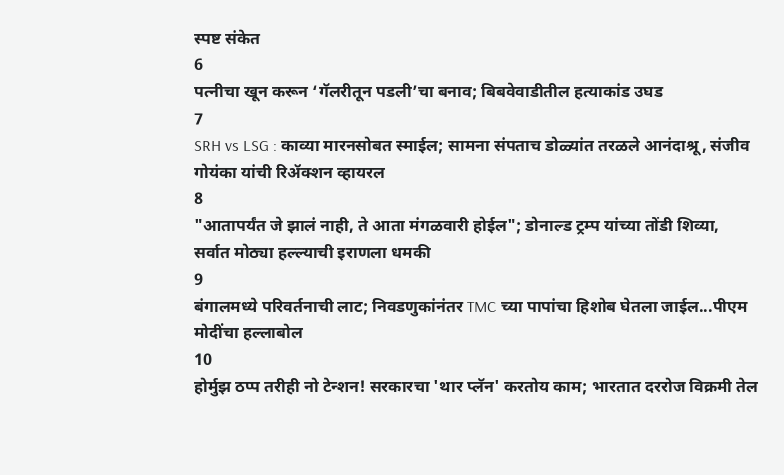स्पष्ट संकेत
6
पत्नीचा खून करून ‘गॅलरीतून पडली’चा बनाव; बिबवेवाडीतील हत्याकांड उघड
7
SRH vs LSG : काव्या मारनसोबत स्माईल; सामना संपताच डोळ्यांत तरळले आनंदाश्रू, संजीव गोयंका यांची रिॲक्शन व्हायरल
8
"आतापर्यंत जे झालं नाही, ते आता मंगळवारी होईल"; डोनाल्ड ट्रम्प यांच्या तोंडी शिव्या, सर्वात मोठ्या हल्ल्याची इराणला धमकी
9
बंगालमध्ये परिवर्तनाची लाट; निवडणुकांनंतर TMC च्या पापांचा हिशोब घेतला जाईल...पीएम मोदींचा हल्लाबोल
10
होर्मुझ ठप्प तरीही नो टेन्शन! सरकारचा 'थार प्लॅन' करतोय काम; भारतात दररोज विक्रमी तेल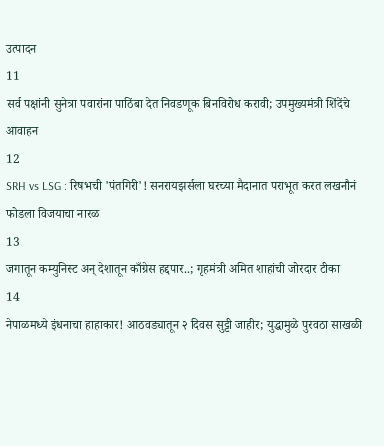उत्पादन
11
सर्व पक्षांनी सुनेत्रा पवारांना पाठिंबा देत निवडणूक बिनविरोध करावी; उपमुख्यमंत्री शिंदेंचे आवाहन
12
SRH vs LSG : रिषभची 'पंतगिरी'! सनरायझर्सला घरच्या मैदानात पराभूत करत लखनौनं फोडला विजयाचा नारळ
13
जगातून कम्युनिस्ट अन् देशातून काँग्रेस हद्दपार..; गृहमंत्री अमित शाहांची जोरदार टीका
14
नेपाळमध्ये इंधनाचा हाहाकार! आठवड्यातून २ दिवस सुट्टी जाहीर; युद्धामुळे पुरवठा साखळी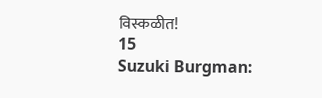विस्कळीत!
15
Suzuki Burgman: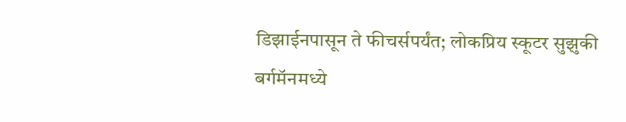डिझाईनपासून ते फीचर्सपर्यंत; लोकप्रिय स्कूटर सुझुकी बर्गमॅनमध्ये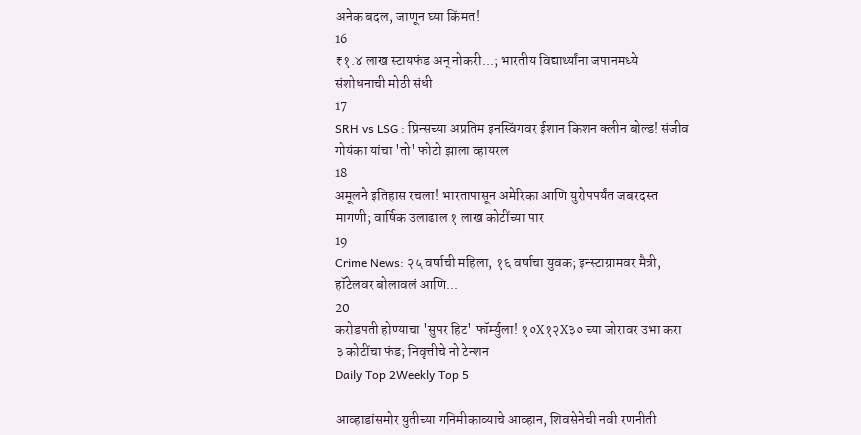अनेक बदल, जाणून घ्या किंमत!
16
₹१.४ लाख स्टायफंड अन् नोकरी...; भारतीय विद्यार्थ्यांना जपानमध्ये संशोधनाची मोठी संधी
17
SRH vs LSG : प्रिन्सच्या अप्रतिम इनस्विंगवर ईशान किशन क्लीन बोल्ड! संजीव गोयंका यांचा 'तो' फोटो झाला व्हायरल
18
अमूलने इतिहास रचला! भारतापासून अमेरिका आणि युरोपपर्यंत जबरदस्त मागणी; वार्षिक उलाढाल १ लाख कोटींच्या पार
19
Crime News: २५ वर्षाची महिला, १६ वर्षाचा युवक; इन्स्टाग्रामवर मैत्री, हॉटेलवर बोलावलं आणि...
20
करोडपती होण्याचा 'सुपर हिट' फॉर्म्युला! १०X१२X३० च्या जोरावर उभा करा ३ कोटींचा फंड; निवृत्तीचे नो टेन्शन
Daily Top 2Weekly Top 5

आव्हाडांसमोर युतीच्या गनिमीकाव्याचे आव्हान, शिवसेनेची नवी रणनीती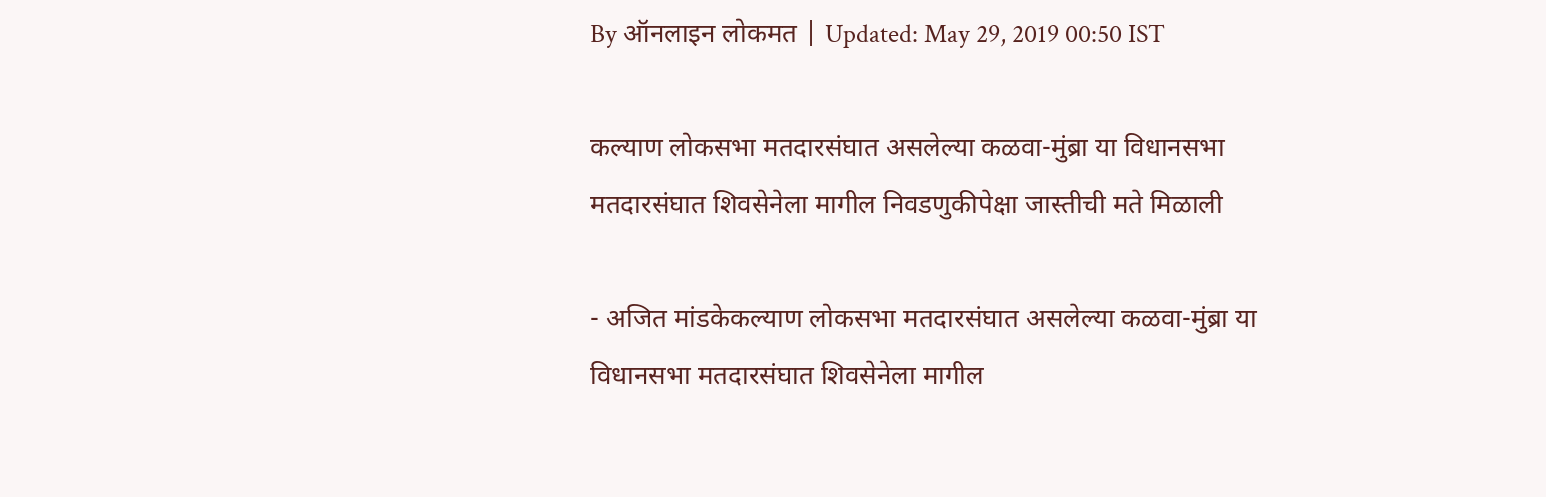By ऑनलाइन लोकमत | Updated: May 29, 2019 00:50 IST

कल्याण लोकसभा मतदारसंघात असलेल्या कळवा-मुंब्रा या विधानसभा मतदारसंघात शिवसेनेला मागील निवडणुकीपेक्षा जास्तीची मते मिळाली

- अजित मांडकेकल्याण लोकसभा मतदारसंघात असलेल्या कळवा-मुंब्रा या विधानसभा मतदारसंघात शिवसेनेला मागील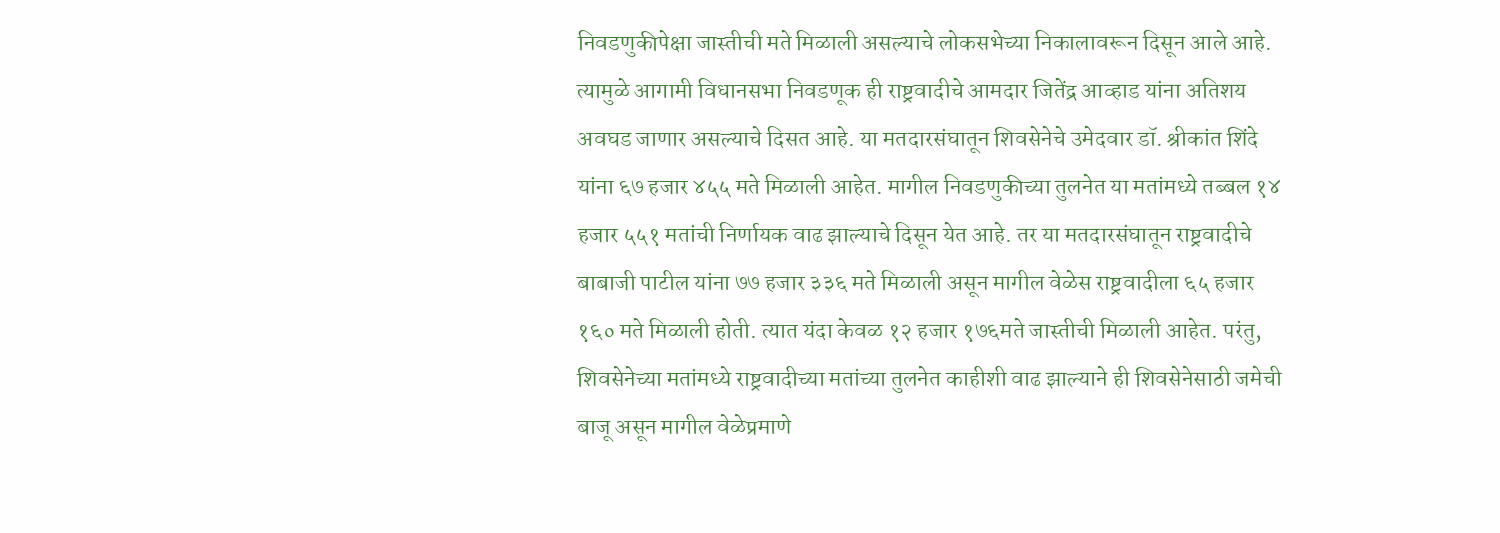निवडणुकीपेक्षा जास्तीची मते मिळाली असल्याचे लोकसभेच्या निकालावरून दिसून आले आहे. त्यामुळे आगामी विधानसभा निवडणूक ही राष्ट्रवादीचे आमदार जितेंद्र आव्हाड यांना अतिशय अवघड जाणार असल्याचे दिसत आहे. या मतदारसंघातून शिवसेनेचे उमेदवार डॉ. श्रीकांत शिंदे यांना ६७ हजार ४५५ मते मिळाली आहेत. मागील निवडणुकीच्या तुलनेत या मतांमध्ये तब्बल १४ हजार ५५१ मतांची निर्णायक वाढ झाल्याचे दिसून येत आहे. तर या मतदारसंघातून राष्ट्रवादीचे बाबाजी पाटील यांना ७७ हजार ३३६ मते मिळाली असून मागील वेळेस राष्ट्रवादीला ६५ हजार १६० मते मिळाली होती. त्यात यंदा केवळ १२ हजार १७६मते जास्तीची मिळाली आहेत. परंतु, शिवसेनेच्या मतांमध्ये राष्ट्रवादीच्या मतांच्या तुलनेत काहीशी वाढ झाल्याने ही शिवसेनेसाठी जमेची बाजू असून मागील वेळेप्रमाणे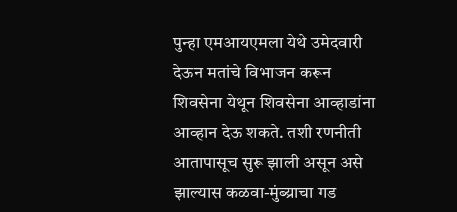पुन्हा एमआयएमला येथे उमेदवारी देऊन मतांचे विभाजन करून शिवसेना येथून शिवसेना आव्हाडांना आव्हान देऊ शकते. तशी रणनीती आतापासूच सुरू झाली असून असे झाल्यास कळवा-मुंब्य्राचा गड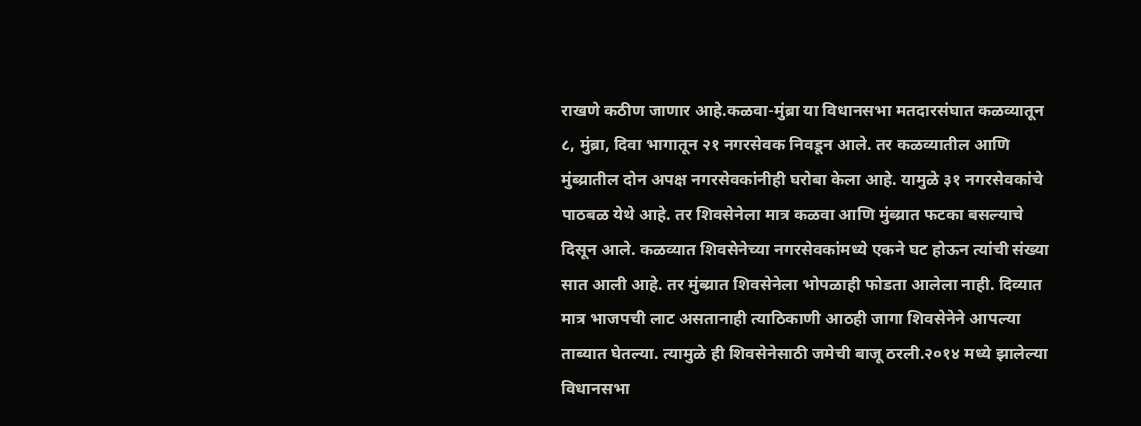राखणे कठीण जाणार आहे.कळवा-मुंब्रा या विधानसभा मतदारसंघात कळव्यातून ८, मुंब्रा, दिवा भागातून २१ नगरसेवक निवडून आले. तर कळव्यातील आणि मुंब्य्रातील दोन अपक्ष नगरसेवकांनीही घरोबा केला आहे. यामुळे ३१ नगरसेवकांचे पाठबळ येथे आहे. तर शिवसेनेला मात्र कळवा आणि मुंब्य्रात फटका बसल्याचे दिसून आले. कळव्यात शिवसेनेच्या नगरसेवकांमध्ये एकने घट होऊन त्यांची संख्या सात आली आहे. तर मुंब्य्रात शिवसेनेला भोपळाही फोडता आलेला नाही. दिव्यात मात्र भाजपची लाट असतानाही त्याठिकाणी आठही जागा शिवसेनेने आपल्या ताब्यात घेतल्या. त्यामुळे ही शिवसेनेसाठी जमेची बाजू ठरली.२०१४ मध्ये झालेल्या विधानसभा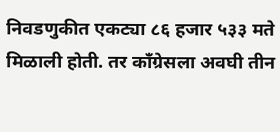निवडणुकीत एकट्या ८६ हजार ५३३ मते मिळाली होती. तर काँग्रेसला अवघी तीन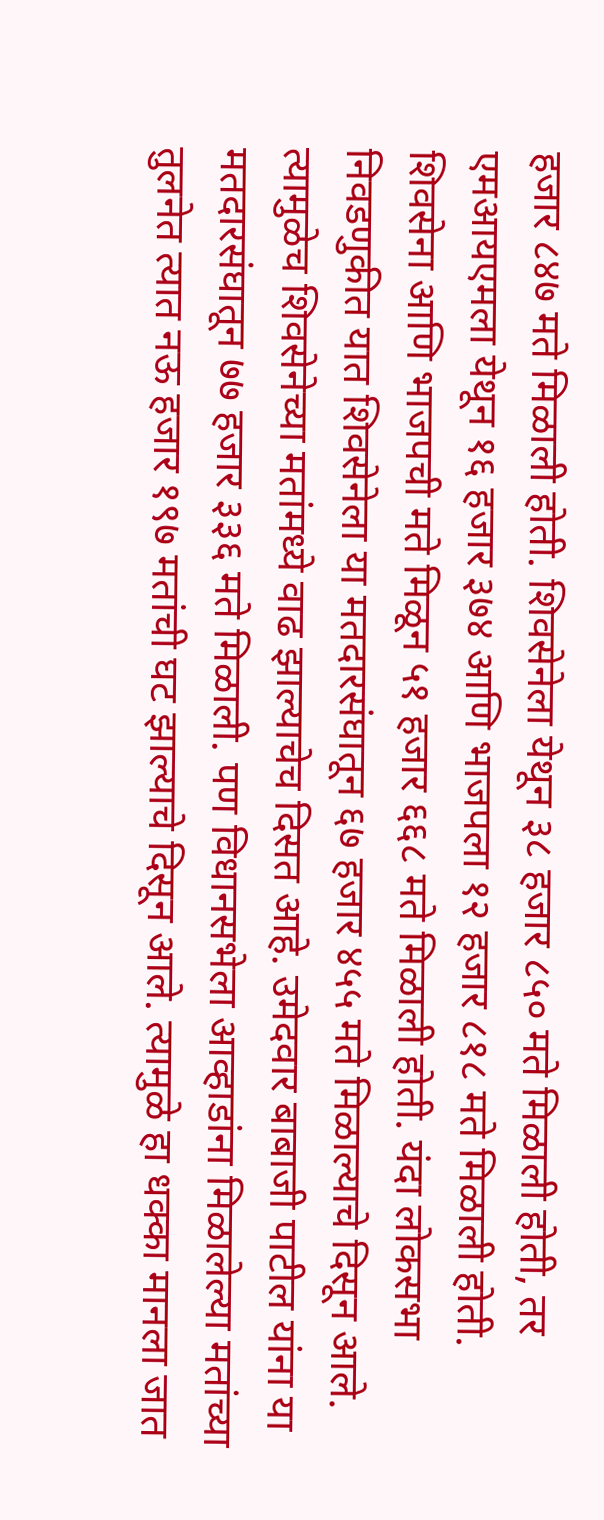हजार ८४७ मते मिळाली होती. शिवसेनेला येथून ३८ हजार ८५० मते मिळाली होती, तर एमआयएमला येथून १६ हजार ३७४ आणि भाजपला १२ हजार ८१८ मते मिळाली होती. शिवसेना आणि भाजपची मते मिळून ५१ हजार ६६८ मते मिळाली होती. यंदा लोकसभा निवडणुकीत यात शिवसेनेला या मतदारसंघातून ६७ हजार ४५५ मते मिळाल्याचे दिसून आले. त्यामुळेच शिवसेनेच्या मतांमध्ये वाढ झाल्याचेच दिसत आहे. उमेदवार बाबाजी पाटील यांना या मतदारसंघातून ७७ हजार ३३६ मते मिळाली. पण विधानसभेला आव्हाडांना मिळालेल्या मतांच्या तुलनेत त्यात नऊ हजार १९७ मतांची घट झाल्याचे दिसून आले. त्यामुळे हा धक्का मानला जात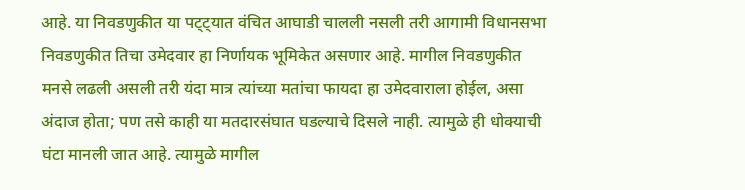आहे. या निवडणुकीत या पट्ट्यात वंचित आघाडी चालली नसली तरी आगामी विधानसभा निवडणुकीत तिचा उमेदवार हा निर्णायक भूमिकेत असणार आहे. मागील निवडणुकीत मनसे लढली असली तरी यंदा मात्र त्यांच्या मतांचा फायदा हा उमेदवाराला होईल, असा अंदाज होता; पण तसे काही या मतदारसंघात घडल्याचे दिसले नाही. त्यामुळे ही धोक्याची घंटा मानली जात आहे. त्यामुळे मागील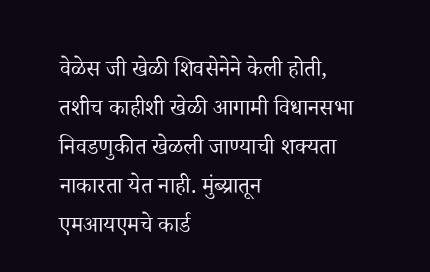वेळेस जी खेळी शिवसेनेने केली होती, तशीच काहीशी खेळी आगामी विधानसभा निवडणुकीत खेळली जाण्याची शक्यता नाकारता येत नाही. मुंब्य्रातून एमआयएमचे कार्ड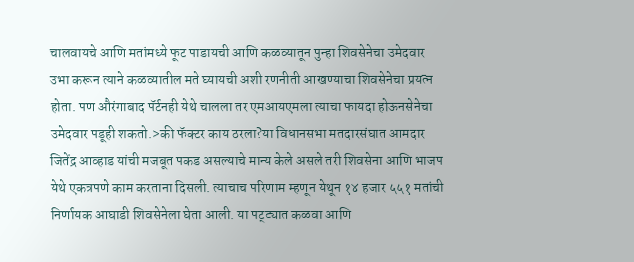चालवायचे आणि मतांमध्ये फूट पाडायची आणि कळव्यातून पुन्हा शिवसेनेचा उमेदवार उभा करून त्याने कळव्यातील मते घ्यायची अशी रणनीती आखण्याचा शिवसेनेचा प्रयत्न होता. पण औरंगाबाद पॅर्टनही येथे चालला तर एमआयएमला त्याचा फायदा होऊनसेनेचा उमेदवार पडूही शकतो.>की फॅक्टर काय ठरला?या विधानसभा मतदारसंघात आमदार जितेंद्र आव्हाड यांची मजबूत पकड असल्याचे मान्य केले असले तरी शिवसेना आणि भाजप येथे एकत्रपणे काम करताना दिसली. त्याचाच परिणाम म्हणून येथून १४ हजार ५५१ मतांची निर्णायक आघाडी शिवसेनेला घेता आली. या पट्ट्यात कळवा आणि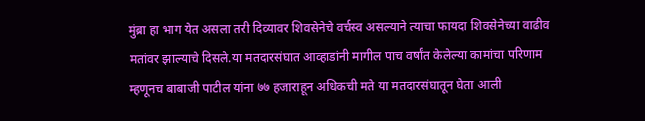मुंब्रा हा भाग येत असला तरी दिव्यावर शिवसेनेचे वर्चस्व असल्याने त्याचा फायदा शिवसेनेच्या वाढीव मतांवर झाल्याचे दिसले.या मतदारसंघात आव्हाडांनी मागील पाच वर्षांत केलेल्या कामांचा परिणाम म्हणूनच बाबाजी पाटील यांना ७७ हजाराहून अधिकची मते या मतदारसंघातून घेता आली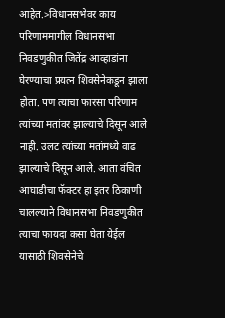आहेत.>विधानसभेवर काय परिणाममागील विधानसभा निवडणुकीत जितेंद्र आव्हाडांना घेरण्याचा प्रयत्न शिवसेनेकडून झाला होता. पण त्याचा फारसा परिणाम त्यांच्या मतांवर झाल्याचे दिसून आले नाही. उलट त्यांच्या मतांमध्ये वाढ झाल्याचे दिसून आले. आता वंचित आघाडीचा फॅक्टर हा इतर ठिकाणी चालल्याने विधानसभा निवडणुकीत त्याचा फायदा कसा घेता येईल यासाठी शिवसेनेचे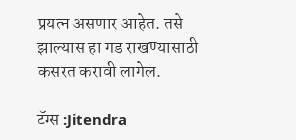प्रयत्न असणार आहेत. तसे झाल्यास हा गड राखण्यासाठी कसरत करावी लागेल.

टॅग्स :Jitendra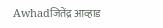Awhadजितेंद्र आव्हाड